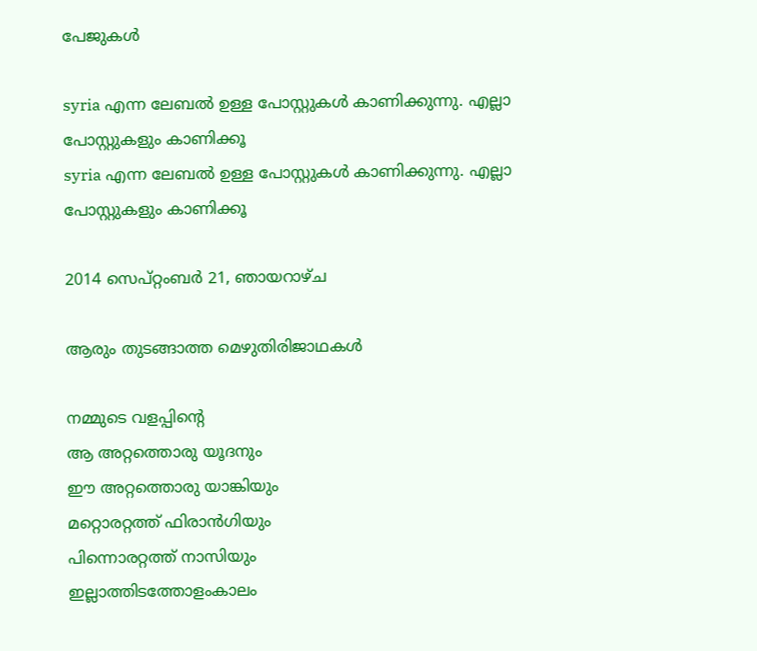പേജുകള്‍‌

syria എന്ന ലേബല്‍ ഉള്ള പോസ്റ്റുകള്‍ കാണിക്കുന്നു. എല്ലാ പോസ്റ്റുകളും കാണിക്കൂ
syria എന്ന ലേബല്‍ ഉള്ള പോസ്റ്റുകള്‍ കാണിക്കുന്നു. എല്ലാ പോസ്റ്റുകളും കാണിക്കൂ

2014 സെപ്റ്റംബർ 21, ഞായറാഴ്‌ച

ആരും തുടങ്ങാത്ത മെഴുതിരിജാഥകള്‍

നമ്മുടെ വളപ്പിന്റെ
ആ അറ്റത്തൊരു യൂദനും
ഈ അറ്റത്തൊരു യാങ്കിയും
മറ്റൊരറ്റത്ത്‌ ഫിരാന്‍ഗിയും
പിന്നൊരറ്റത്ത്‌ നാസിയും
ഇല്ലാത്തിടത്തോളംകാലം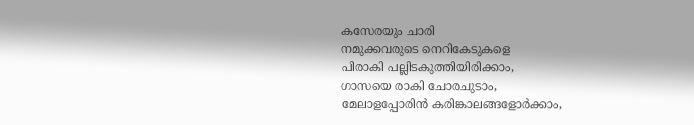കസേരയും ചാരി
നമുക്കവരുടെ നെറികേടുകളെ
പിരാകി പല്ലിടകുത്തിയിരിക്കാം,
ഗാസയെ രാകി ചോരചുടാം,
മേലാളപ്പോരിന്‍ കരിങ്കാലങ്ങളോര്‍ക്കാം,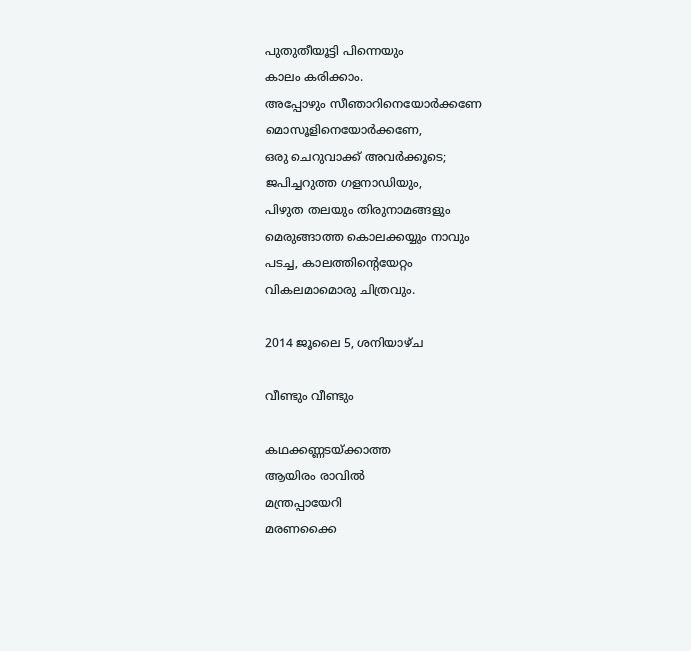പുതുതീയൂട്ടി പിന്നെയും
കാലം കരിക്കാം.
അപ്പോഴും സീഞാറിനെയോര്‍ക്കണേ
മൊസൂളിനെയോര്‍ക്കണേ,
ഒരു ചെറുവാക്ക് അവര്‍ക്കൂടെ;
ജപിച്ചറുത്ത ഗളനാഡിയും,
പിഴുത തലയും തിരുനാമങ്ങളും
മെരുങ്ങാത്ത കൊലക്കയ്യും നാവും
പടച്ച, കാലത്തിന്‍റെയേറ്റം
വികലമാമൊരു ചിത്രവും.

2014 ജൂലൈ 5, ശനിയാഴ്‌ച

വീണ്ടും വീണ്ടും

കഥക്കണ്ണടയ്ക്കാത്ത
ആയിരം രാവില്‍
മന്ത്രപ്പായേറി
മരണക്കൈ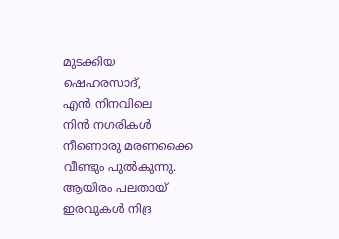മുടക്കിയ
ഷെഹരസാദ്,
എന്‍ നിനവിലെ
നിന്‍ നഗരികള്‍
നീണൊരു മരണക്കൈ
വീണ്ടും പുല്‍കുന്നു.
ആയിരം പലതായ്
ഇരവുകള്‍ നിദ്ര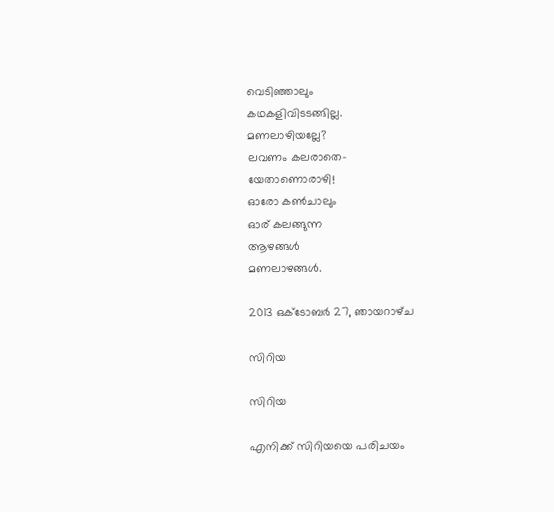വെടിഞ്ഞാലും
കഥകളിവിടടങ്ങില്ല.
മണലാഴിയല്ലേ?
ലവണം കലരാതെ-
യേതാണൊരാഴി!
ഓരോ കണ്‍ചാലും
ഓര് കലങ്ങുന്ന
ആഴങ്ങള്‍
മണലാഴങ്ങള്‍.

2013 ഒക്‌ടോബർ 27, ഞായറാഴ്‌ച

സിറിയ

സിറിയ

എനിക്ക്‌ സിറിയയെ പരിചയം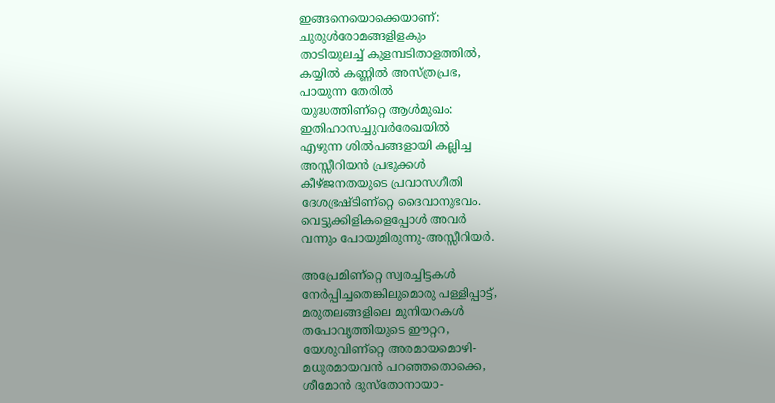ഇങ്ങനെയൊക്കെയാണ്‌:
ചുരുള്‍രോമങ്ങളിളകും
താടിയുലച്ച്‌ കുളമ്പടിതാളത്തില്‍,
കയ്യില്‍ കണ്ണില്‍ അസ്ത്രപ്രഭ,
പായുന്ന തേരില്‍
യുദ്ധത്തിണ്റ്റെ ആള്‍മുഖം:
ഇതിഹാസച്ചുവര്‍രേഖയില്‍
എഴുന്ന ശില്‍പങ്ങളായി കല്ലിച്ച
അസ്സീറിയന്‍ പ്രഭുക്കള്‍
കീഴ്ജനതയുടെ പ്രവാസഗീതി
ദേശഭ്രഷ്ടിണ്റ്റെ ദൈവാനുഭവം.
വെട്ടുക്കിളികളെപ്പോള്‍ അവര്‍
വന്നും പോയുമിരുന്നു-അസ്സീറിയര്‍.

അപ്രേമിണ്റ്റെ സ്വരച്ചിട്ടകള്‍
നേര്‍പ്പിച്ചതെങ്കിലുമൊരു പള്ളിപ്പാട്ട്‌,
മരുതലങ്ങളിലെ മുനിയറകള്‍
തപോവൃത്തിയുടെ ഈറ്ററ,
യേശുവിണ്റ്റെ അരമായമൊഴി-
മധുരമായവന്‍ പറഞ്ഞതൊക്കെ,
ശീമോന്‍ ദുസ്തോനായാ-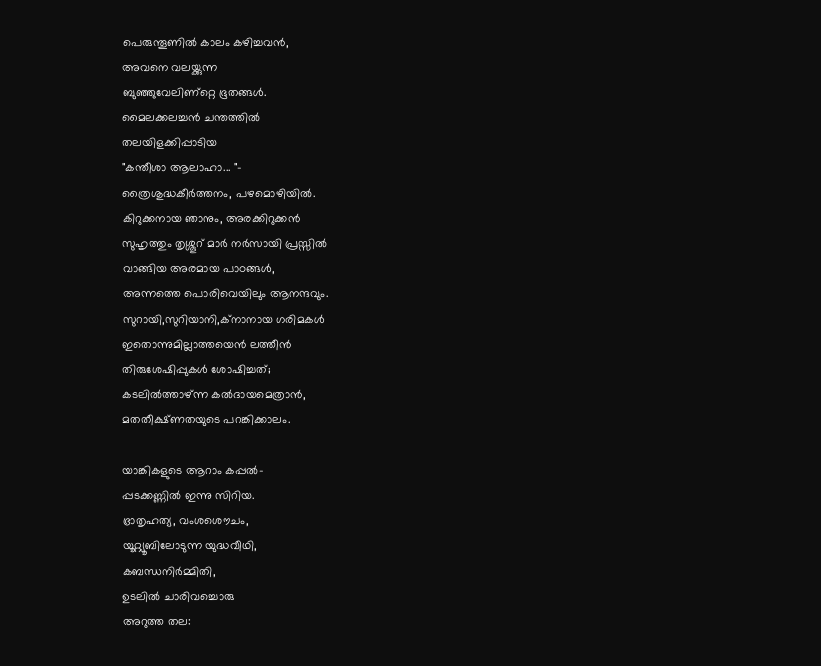പെരുന്തൂണില്‍ കാലം കഴിച്ചവന്‍,
അവനെ വലയ്ക്കുന്ന
ബുഞ്ഞുവേലിണ്റ്റെ ഭൂതങ്ങള്‍.
മൈലക്കലച്ചന്‍ ചന്തത്തില്‍
തലയിളക്കിപ്പാടിയ
"കന്തീശാ ആലാഹാ... "-
ത്രൈശുദ്ധകീര്‍ത്തനം, പഴമൊഴിയില്‍.
കിറുക്കനായ ഞാനും, അരക്കിറുക്കന്‍
സുഹൃത്തും തൃശ്ശൂറ്‍ മാര്‍ നര്‍സായി പ്രസ്സില്‍
വാങ്ങിയ അരമായ പാഠങ്ങള്‍,
അന്നത്തെ പൊരിവെയിലും ആനന്ദവും.
സുറായി,സുറിയാനി,ക്നാനായ ഗരിമകള്‍
ഇതൊന്നുമില്ലാത്തയെന്‍ ലത്തീന്‍
തിരുശേഷിപ്പുകള്‍ ശോഷിച്ചത്‌;
കടലില്‍ത്താഴ്ന്ന കല്‍ദായമെത്രാന്‍,
മതതീക്ഷ്ണതയുടെ പറങ്കിക്കാലം.

യാങ്കികളുടെ ആറാം കപ്പല്‍-
പ്പടക്കണ്ണില്‍ ഇന്നു സിറിയ.
ഭ്രാതൃഹത്യ, വംശശൌചം,
യൂറ്റ്യൂബിലോടുന്ന യുദ്ധവീഥി,
കബന്ധനിര്‍മ്മിതി,
ഉടലില്‍ ചാരിവച്ചൊരു
അറുത്ത തല: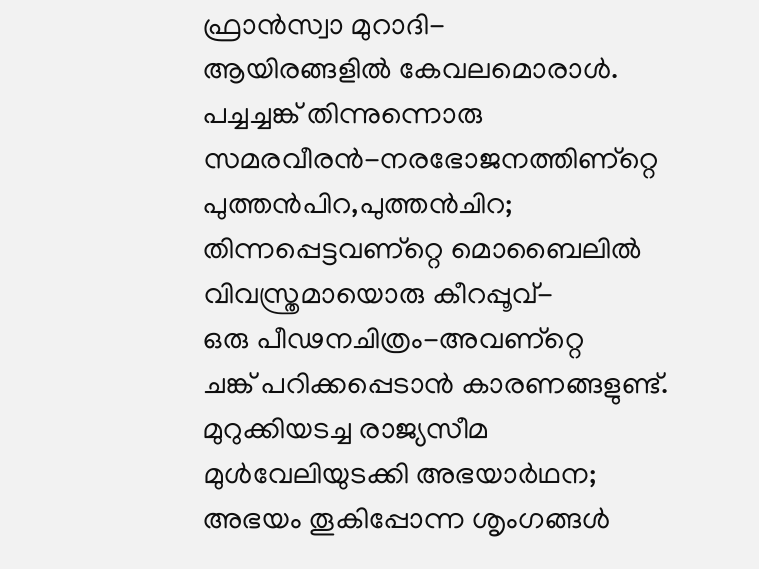ഫ്രാന്‍സ്വാ മുറാദി-
ആയിരങ്ങളില്‍ കേവലമൊരാള്‍.
പച്ചച്ചങ്ക്‌ തിന്നുന്നൊരു
സമരവീരന്‍-നരഭോജനത്തിണ്റ്റെ
പുത്തന്‍പിറ,പുത്തന്‍ചിറ;
തിന്നപ്പെട്ടവണ്റ്റെ മൊബൈലില്‍
വിവസ്ത്രമായൊരു കീറപ്പൂവ്‌-
ഒരു പീഢനചിത്രം-അവണ്റ്റെ
ചങ്ക്‌ പറിക്കപ്പെടാന്‍ കാരണങ്ങളുണ്ട്‌.
മുറുക്കിയടച്ച രാജ്യസീമ
മുള്‍വേലിയുടക്കി അഭയാര്‍ഥന;
അഭയം തൂകിപ്പോന്ന ശൃംഗങ്ങള്‍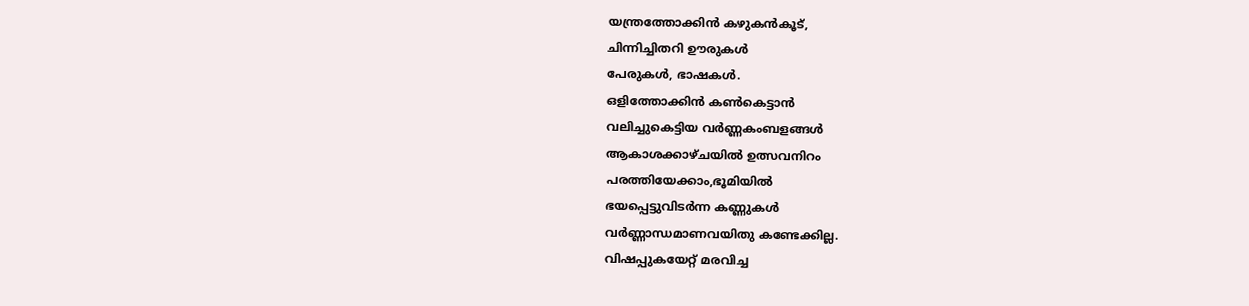യന്ത്രത്തോക്കിന്‍ കഴുകന്‍കൂട്‌,
ചിന്നിച്ചിതറി ഊരുകള്‍
പേരുകള്‍, ഭാഷകള്‍.
ഒളിത്തോക്കിന്‍ കണ്‍കെട്ടാന്‍
വലിച്ചുകെട്ടിയ വര്‍ണ്ണകംബളങ്ങള്‍
ആകാശക്കാഴ്ചയില്‍ ഉത്സവനിറം
പരത്തിയേക്കാം,ഭൂമിയില്‍
ഭയപ്പെട്ടുവിടര്‍ന്ന കണ്ണുകള്‍
വര്‍ണ്ണാന്ധമാണവയിതു കണ്ടേക്കില്ല.
വിഷപ്പുകയേറ്റ്‌ മരവിച്ച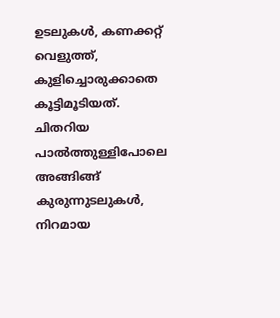ഉടലുകള്‍, കണക്കറ്റ്‌ വെളുത്ത്‌,
കുളിച്ചൊരുക്കാതെ കൂട്ടിമൂടിയത്‌.
ചിതറിയ പാല്‍ത്തുള്ളിപോലെ
അങ്ങിങ്ങ്‌ കുരുന്നുടലുകള്‍,
നിറമായ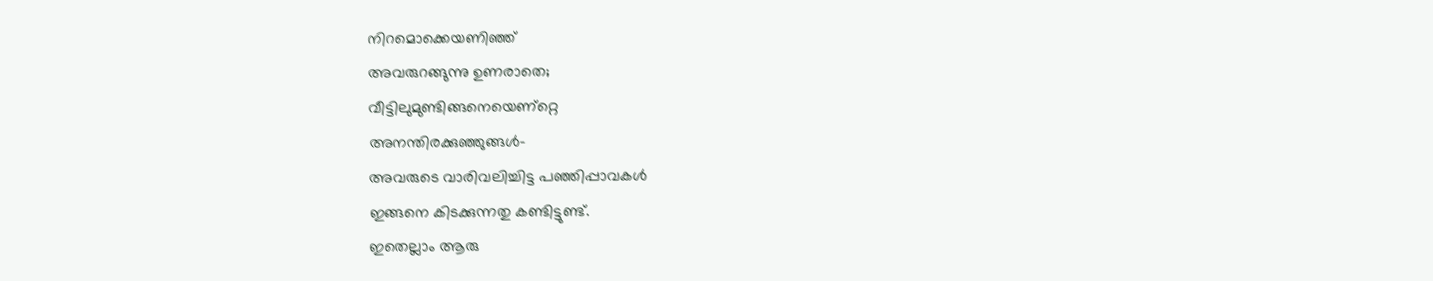നിറമൊക്കെയണിഞ്ഞ്‌
അവരുറങ്ങുന്നു ഉണരാതെ;
വീട്ടിലുമുണ്ടിങ്ങനെയെണ്റ്റെ
അനന്തിരക്കുഞ്ഞുങ്ങള്‍-
അവരുടെ വാരിവലിച്ചിട്ട പഞ്ഞിപ്പാവകള്‍
ഇങ്ങനെ കിടക്കുന്നതു കണ്ടിട്ടുണ്ട്‌.
ഇതെല്ലാം ആരു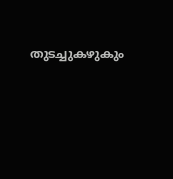തുടച്ചുകഴുകും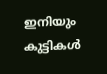ഇനിയും കുട്ടികള്‍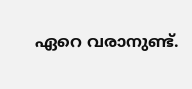ഏറെ വരാനുണ്ട്‌.